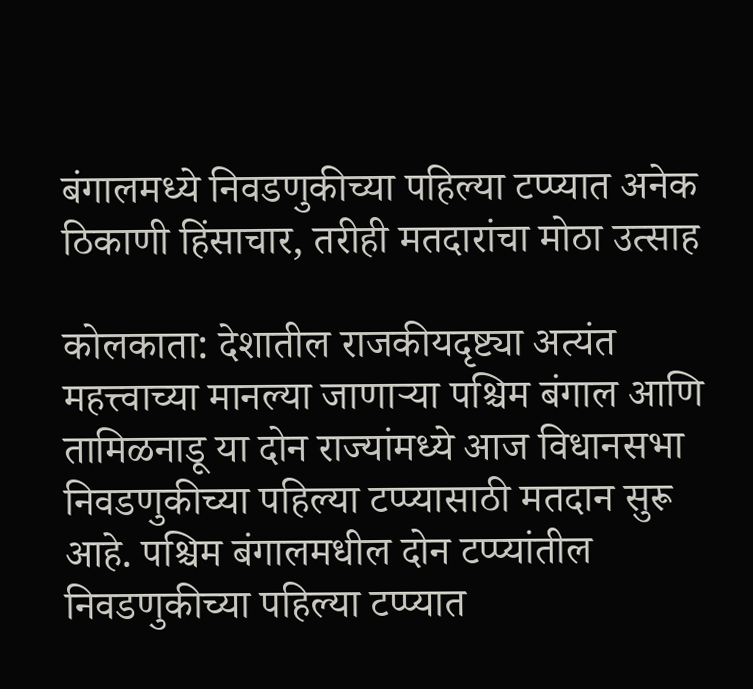बंगालमध्ये निवडणुकीच्या पहिल्या टप्प्यात अनेक ठिकाणी हिंसाचार, तरीही मतदारांचा मोठा उत्साह

कोलकाता: देशातील राजकीयदृष्ट्या अत्यंत महत्त्वाच्या मानल्या जाणाऱ्या पश्चिम बंगाल आणि तामिळनाडू या दोन राज्यांमध्ये आज विधानसभा निवडणुकीच्या पहिल्या टप्प्यासाठी मतदान सुरू आहे. पश्चिम बंगालमधील दोन टप्प्यांतील निवडणुकीच्या पहिल्या टप्प्यात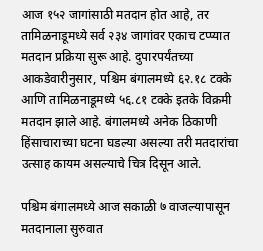आज १५२ जागांसाठी मतदान होत आहे, तर तामिळनाडूमध्ये सर्व २३४ जागांवर एकाच टप्प्यात मतदान प्रक्रिया सुरू आहे. दुपारपर्यंतच्या आकडेवारीनुसार, पश्चिम बंगालमध्ये ६२.१८ टक्के आणि तामिळनाडूमध्ये ५६.८१ टक्के इतके विक्रमी मतदान झाले आहे. बंगालमध्ये अनेक ठिकाणी हिंसाचाराच्या घटना घडल्या असल्या तरी मतदारांचा उत्साह कायम असल्याचे चित्र दिसून आले.

पश्चिम बंगालमध्ये आज सकाळी ७ वाजल्यापासून मतदानाला सुरुवात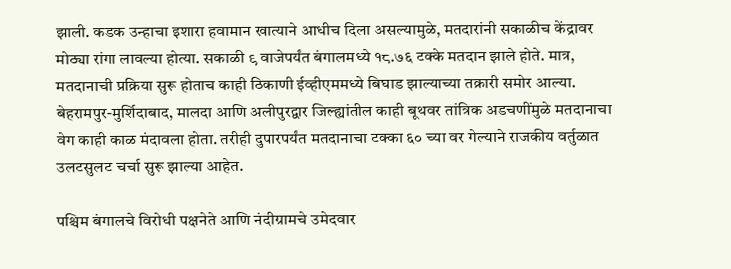झाली. कडक उन्हाचा इशारा हवामान खात्याने आधीच दिला असल्यामुळे, मतदारांनी सकाळीच केंद्रावर मोठ्या रांगा लावल्या होत्या. सकाळी ९ वाजेपर्यंत बंगालमध्ये १८.७६ टक्के मतदान झाले होते. मात्र, मतदानाची प्रक्रिया सुरू होताच काही ठिकाणी ईव्हीएममध्ये बिघाड झाल्याच्या तक्रारी समोर आल्या. बेहरामपुर-मुर्शिदाबाद, मालदा आणि अलीपुरद्वार जिल्ह्यांतील काही बूथवर तांत्रिक अडचणींमुळे मतदानाचा वेग काही काळ मंदावला होता. तरीही दुपारपर्यंत मतदानाचा टक्का ६० च्या वर गेल्याने राजकीय वर्तुळात उलटसुलट चर्चा सुरू झाल्या आहेत.

पश्चिम बंगालचे विरोधी पक्षनेते आणि नंदीग्रामचे उमेदवार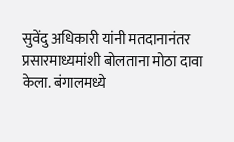सुवेंदु अधिकारी यांनी मतदानानंतर प्रसारमाध्यमांशी बोलताना मोठा दावा केला. बंगालमध्ये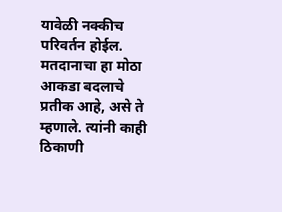यावेळी नक्कीच परिवर्तन होईल. मतदानाचा हा मोठा आकडा बदलाचे प्रतीक आहे, असे ते म्हणाले. त्यांनी काही ठिकाणी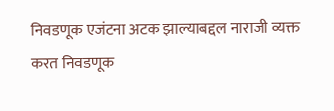निवडणूक एजंटना अटक झाल्याबद्दल नाराजी व्यक्त करत निवडणूक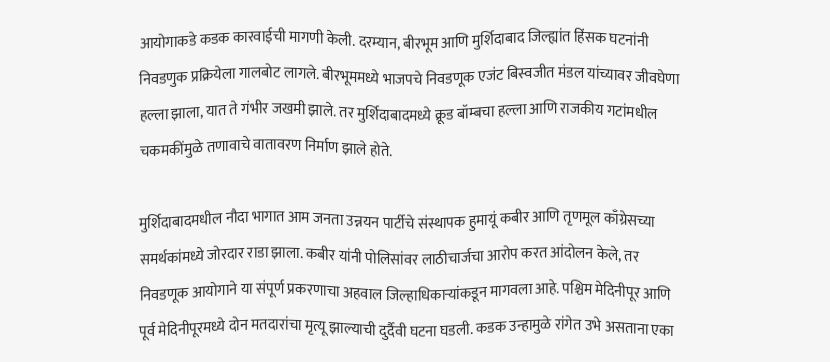आयोगाकडे कडक कारवाईची मागणी केली. दरम्यान, बीरभूम आणि मुर्शिदाबाद जिल्ह्यांत हिंसक घटनांनी निवडणुक प्रक्रियेला गालबोट लागले. बीरभूममध्ये भाजपचे निवडणूक एजंट बिस्वजीत मंडल यांच्यावर जीवघेणा हल्ला झाला, यात ते गंभीर जखमी झाले. तर मुर्शिदाबादमध्ये क्रूड बॉम्बचा हल्ला आणि राजकीय गटांमधील चकमकींमुळे तणावाचे वातावरण निर्माण झाले होते.

मुर्शिदाबादमधील नौदा भागात आम जनता उन्नयन पार्टीचे संस्थापक हुमायूं कबीर आणि तृणमूल काँग्रेसच्या समर्थकांमध्ये जोरदार राडा झाला. कबीर यांनी पोलिसांवर लाठीचार्जचा आरोप करत आंदोलन केले, तर निवडणूक आयोगाने या संपूर्ण प्रकरणाचा अहवाल जिल्हाधिकाऱ्यांकडून मागवला आहे. पश्चिम मेदिनीपूर आणि पूर्व मेदिनीपूरमध्ये दोन मतदारांचा मृत्यू झाल्याची दुर्दैवी घटना घडली. कडक उन्हामुळे रांगेत उभे असताना एका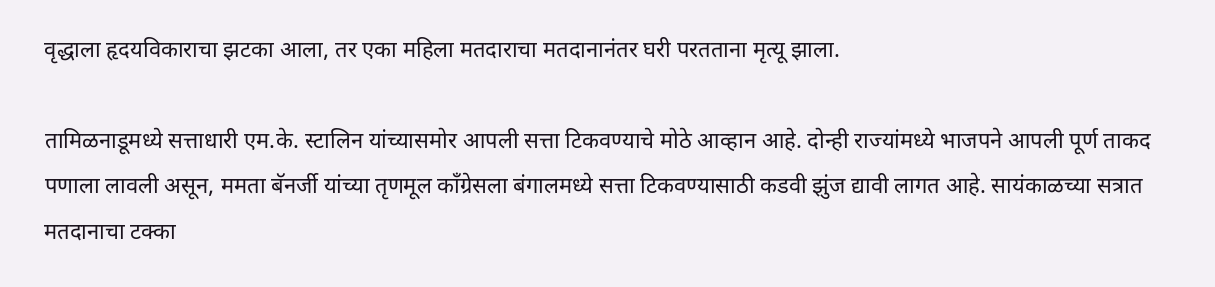वृद्धाला हृदयविकाराचा झटका आला, तर एका महिला मतदाराचा मतदानानंतर घरी परतताना मृत्यू झाला.

तामिळनाडूमध्ये सत्ताधारी एम.के. स्टालिन यांच्यासमोर आपली सत्ता टिकवण्याचे मोठे आव्हान आहे. दोन्ही राज्यांमध्ये भाजपने आपली पूर्ण ताकद पणाला लावली असून, ममता बॅनर्जी यांच्या तृणमूल काँग्रेसला बंगालमध्ये सत्ता टिकवण्यासाठी कडवी झुंज द्यावी लागत आहे. सायंकाळच्या सत्रात मतदानाचा टक्का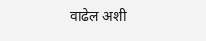वाढेल अशी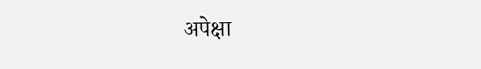अपेक्षा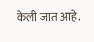केली जात आहे.